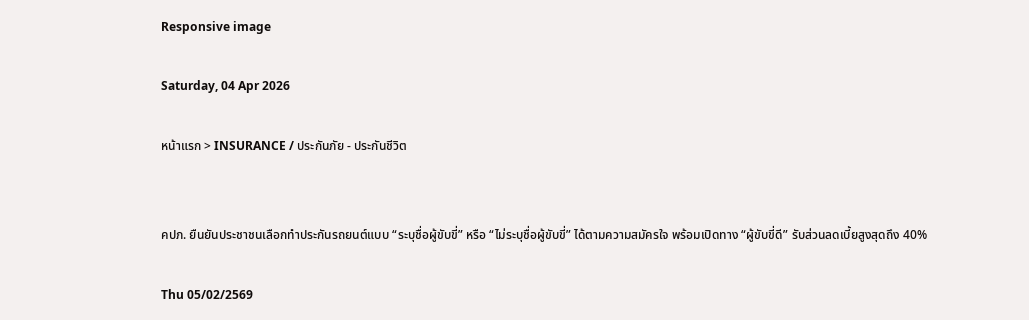Responsive image

Saturday, 04 Apr 2026

หน้าแรก > INSURANCE / ประกันภัย - ประกันชีวิต


คปภ. ยืนยันประชาชนเลือกทำประกันรถยนต์แบบ “ระบุชื่อผู้ขับขี่” หรือ “ไม่ระบุชื่อผู้ขับขี่” ได้ตามความสมัครใจ พร้อมเปิดทาง “ผู้ขับขี่ดี” รับส่วนลดเบี้ยสูงสุดถึง 40%

Thu 05/02/2569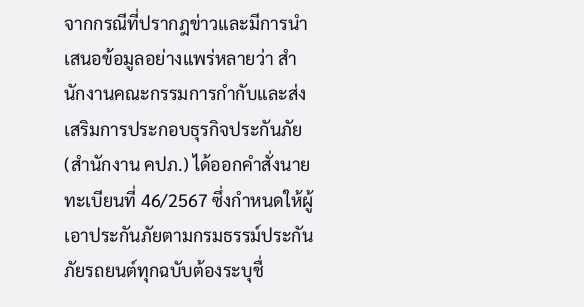จากกรณีที่ปรากฎข่าวและมีการนำเสนอข้อมูลอย่างแพร่หลายว่า สำนักงานคณะกรรมการกำกับและส่งเสริมการประกอบธุรกิจประกันภัย (สำนักงาน คปภ.) ได้ออกคำสั่งนายทะเบียนที่ 46/2567 ซึ่งกำหนดให้ผู้เอาประกันภัยตามกรมธรรม์ประกันภัยรถยนต์ทุกฉบับต้องระบุชื่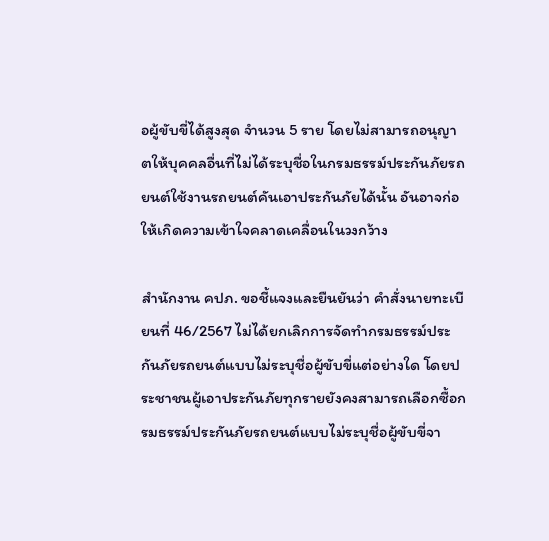อผู้ขับขี่ได้สูงสุด จำนวน 5 ราย โดยไม่สามารถอนุญาตให้บุคคลอื่นที่ไม่ได้ระบุชื่อในกรมธรรม์ประกันภัยรถยนต์ใช้งานรถยนต์คันเอาประกันภัยได้นั้น อันอาจก่อให้เกิดความเข้าใจคลาดเคลื่อนในวงกว้าง

สำนักงาน คปภ. ขอชี้แจงและยืนยันว่า คำสั่งนายทะเบียนที่ 46/2567 ไม่ได้ยกเลิกการจัดทำกรมธรรม์ประกันภัยรถยนต์แบบไม่ระบุชื่อผู้ขับขี่แต่อย่างใด โดยประชาชนผู้เอาประกันภัยทุกรายยังคงสามารถเลือกซื้อกรมธรรม์ประกันภัยรถยนต์แบบไม่ระบุชื่อผู้ขับขี่จา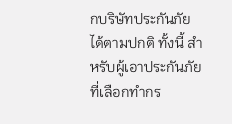กบริษัทประกันภัยได้ตามปกติ ทั้งนี้ สำหรับผู้เอาประกันภัยที่เลือกทำกร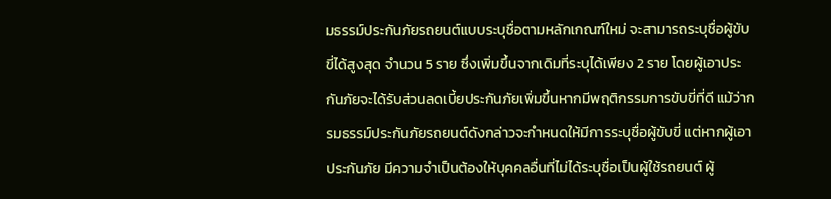มธรรม์ประกันภัยรถยนต์แบบระบุชื่อตามหลักเกณฑ์ใหม่ จะสามารถระบุชื่อผู้ขับขี่ได้สูงสุด จำนวน 5 ราย ซึ่งเพิ่มขึ้นจากเดิมที่ระบุได้เพียง 2 ราย โดยผู้เอาประกันภัยจะได้รับส่วนลดเบี้ยประกันภัยเพิ่มขึ้นหากมีพฤติกรรมการขับขี่ที่ดี แม้ว่ากรมธรรม์ประกันภัยรถยนต์ดังกล่าวจะกำหนดให้มีการระบุชื่อผู้ขับขี่ แต่หากผู้เอาประกันภัย มีความจำเป็นต้องให้บุคคลอื่นที่ไม่ได้ระบุชื่อเป็นผู้ใช้รถยนต์ ผู้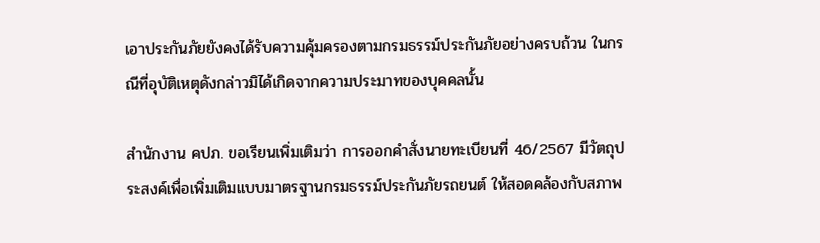เอาประกันภัยยังคงได้รับความคุ้มครองตามกรมธรรม์ประกันภัยอย่างครบถ้วน ในกรณีที่อุบัติเหตุดังกล่าวมิได้เกิดจากความประมาทของบุคคลนั้น

สำนักงาน คปภ. ขอเรียนเพิ่มเติมว่า การออกคำสั่งนายทะเบียนที่ 46/2567 มีวัตถุประสงค์เพื่อเพิ่มเติมแบบมาตรฐานกรมธรรม์ประกันภัยรถยนต์ ให้สอดคล้องกับสภาพ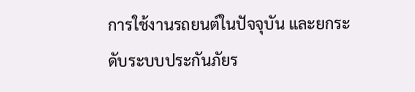การใช้งานรถยนต์ในปัจจุบัน และยกระดับระบบประกันภัยร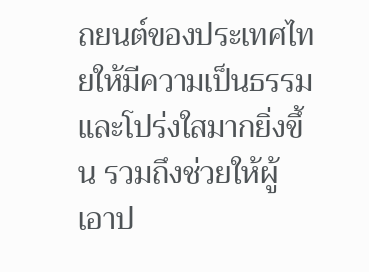ถยนต์ของประเทศไทยให้มีความเป็นธรรมและโปร่งใสมากยิ่งขึ้น รวมถึงช่วยให้ผู้เอาป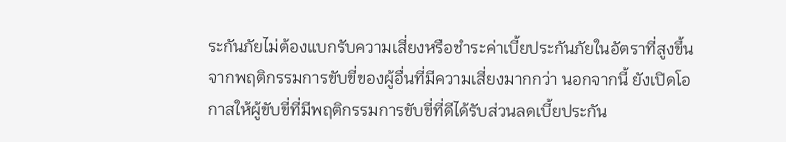ระกันภัยไม่ต้องแบกรับความเสี่ยงหรือชำระค่าเบี้ยประกันภัยในอัตราที่สูงขึ้นจากพฤติกรรมการขับขี่ของผู้อื่นที่มีความเสี่ยงมากกว่า นอกจากนี้ ยังเปิดโอกาสให้ผู้ขับขี่ที่มีพฤติกรรมการขับขี่ที่ดีได้รับส่วนลดเบี้ยประกัน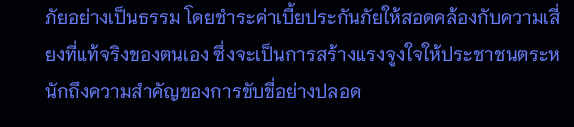ภัยอย่างเป็นธรรม โดยชำระค่าเบี้ยประกันภัยให้สอดคล้องกับความเสี่ยงที่แท้จริงของตนเอง ซึ่งจะเป็นการสร้างแรงจูงใจให้ประชาชนตระหนักถึงความสำคัญของการขับขี่อย่างปลอด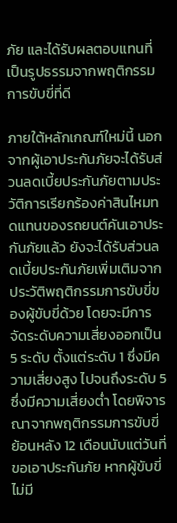ภัย และได้รับผลตอบแทนที่เป็นรูปธรรมจากพฤติกรรมการขับขี่ที่ดี

ภายใต้หลักเกณฑ์ใหม่นี้ นอกจากผู้เอาประกันภัยจะได้รับส่วนลดเบี้ยประกันภัยตามประวัติการเรียกร้องค่าสินไหมทดแทนของรถยนต์คันเอาประกันภัยแล้ว ยังจะได้รับส่วนลดเบี้ยประกันภัยเพิ่มเติมจากประวัติพฤติกรรมการขับขี่ของผู้ขับขี่ด้วย โดยจะมีการจัดระดับความเสี่ยงออกเป็น 5 ระดับ ตั้งแต่ระดับ 1 ซึ่งมีความเสี่ยงสูง ไปจนถึงระดับ 5 ซึ่งมีความเสี่ยงต่ำ โดยพิจารณาจากพฤติกรรมการขับขี่ย้อนหลัง 12 เดือนนับแต่วันที่ขอเอาประกันภัย หากผู้ขับขี่ไม่มี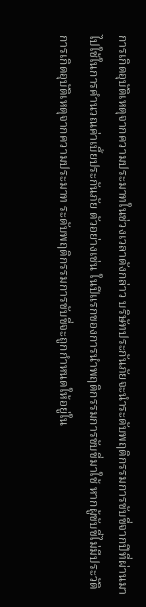การเกิดอุบัติเหตุจากความประมาทในช่วงเวลาดังกล่าว บริษัทประกันภัยจะนำระดับพฤติกรรมการขับขี่จากปีที่ผ่านมา ไปใช้ในการคำนวณค่าเบี้ยประกันภัย ตัวอย่างเช่น ในปีแรกของการนำพฤติกรรมการขับขี่มาใช้ หากผู้ขับขี่ไม่มีประวัติการเกิดอุบัติเหตุจากความประมาท ระดับพฤติกรรมการขับขี่จะถูกกำหนดให้อยู่ใน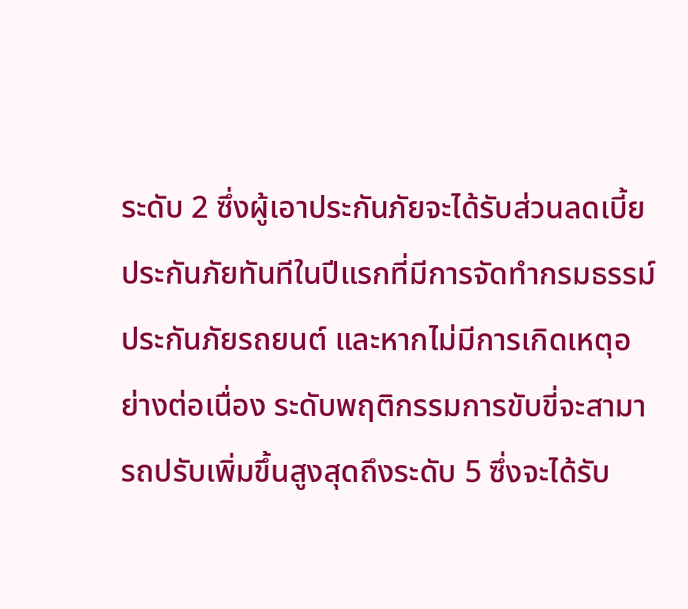ระดับ 2 ซึ่งผู้เอาประกันภัยจะได้รับส่วนลดเบี้ยประกันภัยทันทีในปีแรกที่มีการจัดทำกรมธรรม์ประกันภัยรถยนต์ และหากไม่มีการเกิดเหตุอย่างต่อเนื่อง ระดับพฤติกรรมการขับขี่จะสามารถปรับเพิ่มขึ้นสูงสุดถึงระดับ 5 ซึ่งจะได้รับ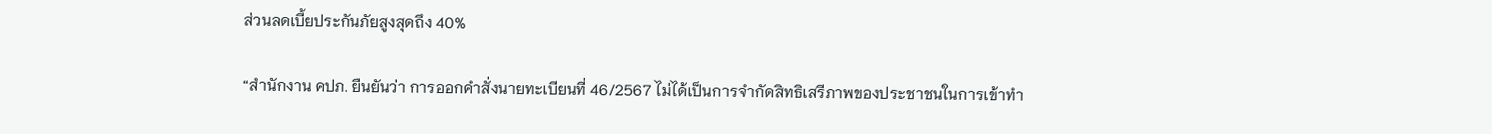ส่วนลดเบี้ยประกันภัยสูงสุดถึง 40%

“สำนักงาน คปภ. ยืนยันว่า การออกคำสั่งนายทะเบียนที่ 46/2567 ไม่ได้เป็นการจำกัดสิทธิเสรีภาพของประชาชนในการเข้าทำ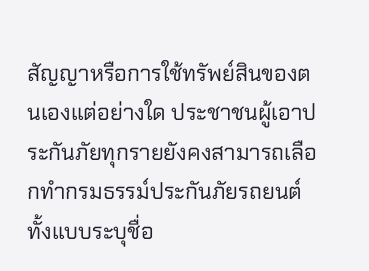สัญญาหรือการใช้ทรัพย์สินของตนเองแต่อย่างใด ประชาชนผู้เอาประกันภัยทุกรายยังคงสามารถเลือกทำกรมธรรม์ประกันภัยรถยนต์ทั้งแบบระบุชื่อ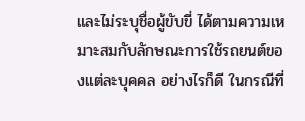และไม่ระบุชื่อผู้ขับขี่ ได้ตามความเหมาะสมกับลักษณะการใช้รถยนต์ของแต่ละบุคคล อย่างไรก็ดี ในกรณีที่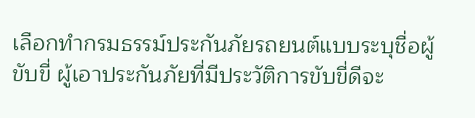เลือกทำกรมธรรม์ประกันภัยรถยนต์แบบระบุชื่อผู้ขับขี่ ผู้เอาประกันภัยที่มีประวัติการขับขี่ดีจะ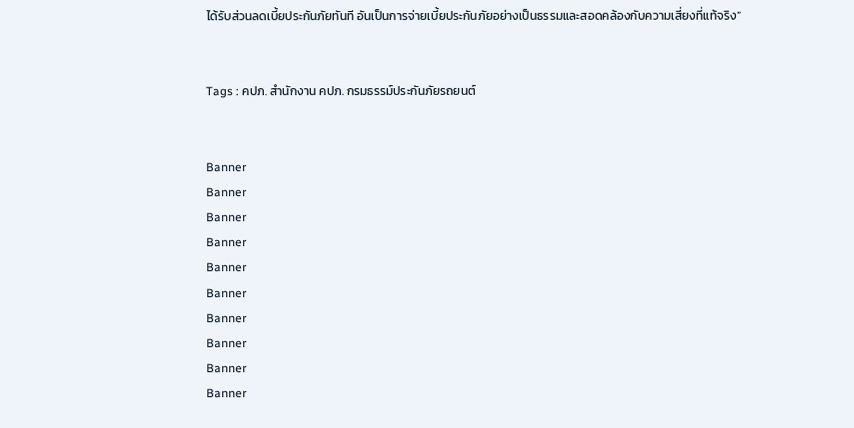ได้รับส่วนลดเบี้ยประกันภัยทันที อันเป็นการจ่ายเบี้ยประกันภัยอย่างเป็นธรรมและสอดคล้องกับความเสี่ยงที่แท้จริง”


Tags : คปภ. สำนักงาน คปภ. กรมธรรม์ประกันภัยรถยนต์


Banner
Banner
Banner
Banner
Banner
Banner
Banner
Banner
Banner
Banner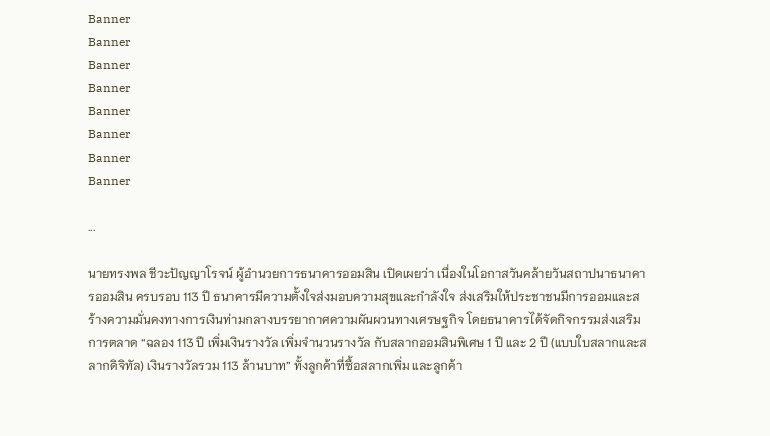Banner
Banner
Banner
Banner
Banner
Banner
Banner
Banner

...

นายทรงพล ชีวะปัญญาโรจน์ ผู้อำนวยการธนาคารออมสิน เปิดเผยว่า เนื่องในโอกาสวันคล้ายวันสถาปนาธนาคารออมสิน ครบรอบ 113 ปี ธนาคารมีความตั้งใจส่งมอบความสุขและกำลังใจ ส่งเสริมให้ประชาชนมีการออมและสร้างความมั่นคงทางการเงินท่ามกลางบรรยากาศความผันผวนทางเศรษฐกิจ โดยธนาคารได้จัดกิจกรรมส่งเสริมการตลาด “ฉลอง 113 ปี เพิ่มเงินรางวัล เพิ่มจำนวนรางวัล กับสลากออมสินพิเศษ 1 ปี และ 2 ปี (แบบใบสลากและสลากดิจิทัล) เงินรางวัลรวม 113 ล้านบาท” ทั้งลูกค้าที่ซื้อสลากเพิ่ม และลูกค้า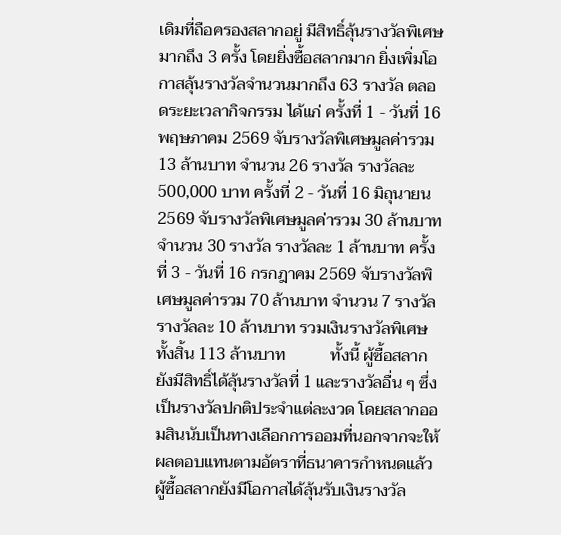เดิมที่ถือครองสลากอยู่ มีสิทธิ์ลุ้นรางวัลพิเศษมากถึง 3 ครั้ง โดยยิ่งซื้อสลากมาก ยิ่งเพิ่มโอกาสลุ้นรางวัลจำนวนมากถึง 63 รางวัล ตลอดระยะเวลากิจกรรม ได้แก่ ครั้งที่ 1 - วันที่ 16 พฤษภาคม 2569 จับรางวัลพิเศษมูลค่ารวม 13 ล้านบาท จำนวน 26 รางวัล รางวัลละ 500,000 บาท ครั้งที่ 2 - วันที่ 16 มิถุนายน 2569 จับรางวัลพิเศษมูลค่ารวม 30 ล้านบาท จำนวน 30 รางวัล รางวัลละ 1 ล้านบาท ครั้งที่ 3 - วันที่ 16 กรกฎาคม 2569 จับรางวัลพิเศษมูลค่ารวม 70 ล้านบาท จำนวน 7 รางวัล รางวัลละ 10 ล้านบาท รวมเงินรางวัลพิเศษทั้งสิ้น 113 ล้านบาท           ทั้งนี้ ผู้ซื้อสลากยังมีสิทธิ์ได้ลุ้นรางวัลที่ 1 และรางวัลอื่น ๆ ซึ่งเป็นรางวัลปกติประจำแต่ละงวด โดยสลากออมสินนับเป็นทางเลือกการออมที่นอกจากจะให้ผลตอบแทนตามอัตราที่ธนาคารกำหนดแล้ว ผู้ซื้อสลากยังมีโอกาสได้ลุ้นรับเงินรางวัล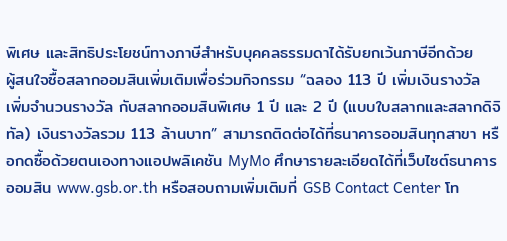พิเศษ และสิทธิประโยชน์ทางภาษีสำหรับบุคคลธรรมดาได้รับยกเว้นภาษีอีกด้วย          ผู้สนใจซื้อสลากออมสินเพิ่มเติมเพื่อร่วมกิจกรรม “ฉลอง 113 ปี เพิ่มเงินรางวัล เพิ่มจำนวนรางวัล กับสลากออมสินพิเศษ 1 ปี และ 2 ปี (แบบใบสลากและสลากดิจิทัล) เงินรางวัลรวม 113 ล้านบาท” สามารถติดต่อได้ที่ธนาคารออมสินทุกสาขา หรือกดซื้อด้วยตนเองทางแอปพลิเคชัน MyMo ศึกษารายละเอียดได้ที่เว็บไซต์ธนาคารออมสิน www.gsb.or.th หรือสอบถามเพิ่มเติมที่ GSB Contact Center โท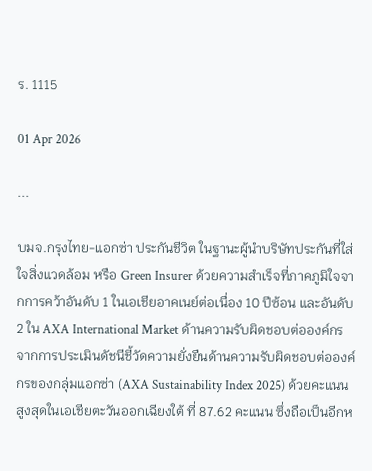ร. 1115

01 Apr 2026

...

บมจ.กรุงไทย-แอกซ่า ประกันชีวิต ในฐานะผู้นำบริษัทประกันที่ใส่ใจสิ่งแวดล้อม หรือ Green Insurer ด้วยความสำเร็จที่ภาคภูมิใจจากการคว้าอันดับ 1 ในเอเชียอาคเนย์ต่อเนื่อง 10 ปีซ้อน และอันดับ 2 ใน AXA International Market ด้านความรับผิดชอบต่อองค์กร จากการประเมินดัชนีชี้วัดความยั่งยืนด้านความรับผิดชอบต่อองค์กรของกลุ่มแอกซ่า (AXA Sustainability Index 2025) ด้วยคะแนนสูงสุดในเอเชียตะวันออกเฉียงใต้ ที่ 87.62 คะแนน ซึ่งถือเป็นอีกห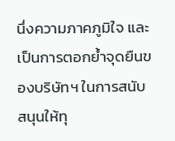นึ่งความภาคภูมิใจ และเป็นการตอกย้ำจุดยืนของบริษัทฯ ในการสนับสนุนให้ทุ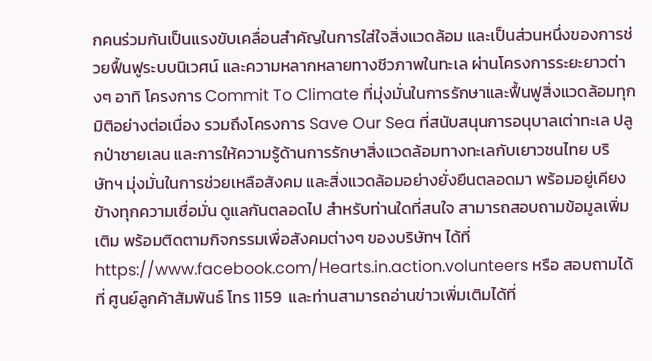กคนร่วมกันเป็นแรงขับเคลื่อนสำคัญในการใส่ใจสิ่งแวดล้อม และเป็นส่วนหนึ่งของการช่วยฟื้นฟูระบบนิเวศน์ และความหลากหลายทางชีวภาพในทะเล ผ่านโครงการระยะยาวต่างๆ อาทิ โครงการ Commit To Climate ที่มุ่งมั่นในการรักษาและฟื้นฟูสิ่งแวดล้อมทุกมิติอย่างต่อเนื่อง รวมถึงโครงการ Save Our Sea ที่สนับสนุนการอนุบาลเต่าทะเล ปลูกป่าชายเลน และการให้ความรู้ด้านการรักษาสิ่งแวดล้อมทางทะเลกับเยาวชนไทย บริษัทฯ มุ่งมั่นในการช่วยเหลือสังคม และสิ่งแวดล้อมอย่างยั่งยืนตลอดมา พร้อมอยู่เคียงข้างทุกความเชื่อมั่น ดูแลกันตลอดไป สำหรับท่านใดที่สนใจ สามารถสอบถามข้อมูลเพิ่มเติม พร้อมติดตามกิจกรรมเพื่อสังคมต่างๆ ของบริษัทฯ ได้ที่ https://www.facebook.com/Hearts.in.action.volunteers หรือ สอบถามได้ที่ ศูนย์ลูกค้าสัมพันธ์ โทร 1159  และท่านสามารถอ่านข่าวเพิ่มเติมได้ที่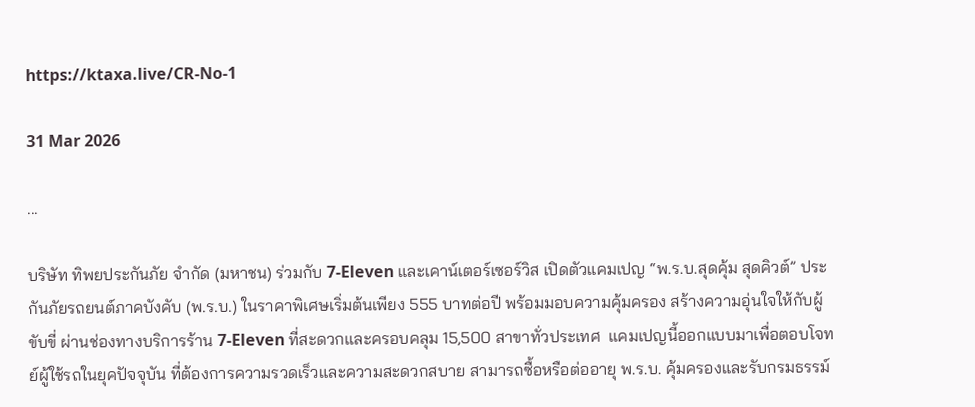https://ktaxa.live/CR-No-1

31 Mar 2026

...

บริษัท ทิพยประกันภัย จำกัด (มหาชน) ร่วมกับ 7-Eleven และเคาน์เตอร์เซอร์วิส เปิดตัวแคมเปญ “พ.ร.บ.สุดคุ้ม สุดคิวต์” ประกันภัยรถยนต์ภาคบังคับ (พ.ร.บ.) ในราคาพิเศษเริ่มต้นเพียง 555 บาทต่อปี พร้อมมอบความคุ้มครอง สร้างความอุ่นใจให้กับผู้ขับขี่ ผ่านช่องทางบริการร้าน 7-Eleven ที่สะดวกและครอบคลุม 15,500 สาขาทั่วประเทศ  แคมเปญนี้ออกแบบมาเพื่อตอบโจทย์ผู้ใช้รถในยุคปัจจุบัน ที่ต้องการความรวดเร็วและความสะดวกสบาย สามารถซื้อหรือต่ออายุ พ.ร.บ. คุ้มครองและรับกรมธรรม์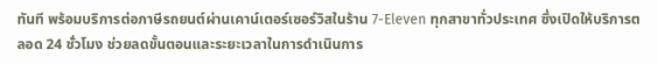ทันที พร้อมบริการต่อภาษีรถยนต์ผ่านเคาน์เตอร์เซอร์วิสในร้าน 7-Eleven ทุกสาขาทั่วประเทศ ซึ่งเปิดให้บริการตลอด 24 ชั่วโมง ช่วยลดขั้นตอนและระยะเวลาในการดำเนินการ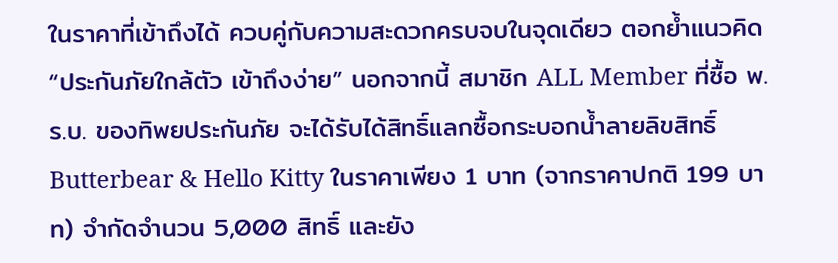ในราคาที่เข้าถึงได้ ควบคู่กับความสะดวกครบจบในจุดเดียว ตอกย้ำแนวคิด “ประกันภัยใกล้ตัว เข้าถึงง่าย” นอกจากนี้ สมาชิก ALL Member ที่ซื้อ พ.ร.บ. ของทิพยประกันภัย จะได้รับได้สิทธิ์แลกซื้อกระบอกน้ำลายลิขสิทธิ์ Butterbear & Hello Kitty ในราคาเพียง 1 บาท (จากราคาปกติ 199 บาท) จำกัดจำนวน 5,000 สิทธิ์ และยัง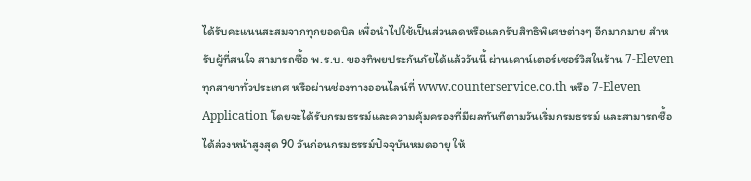ได้รับคะแนนสะสมจากทุกยอดบิล เพื่อนำไปใช้เป็นส่วนลดหรือแลกรับสิทธิพิเศษต่างๆ อีกมากมาย สำหรับผู้ที่สนใจ สามารถซื้อ พ.ร.บ. ของทิพยประกันภัยได้แล้ววันนี้ ผ่านเคาน์เตอร์เซอร์วิสในร้าน 7-Eleven ทุกสาขาทั่วประเทศ หรือผ่านช่องทางออนไลน์ที่ www.counterservice.co.th หรือ 7-Eleven Application โดยจะได้รับกรมธรรม์และความคุ้มครองที่มีผลทันทีตามวันเริ่มกรมธรรม์ และสามารถซื้อได้ล่วงหน้าสูงสุด 90 วันก่อนกรมธรรม์ปัจจุบันหมดอายุ ให้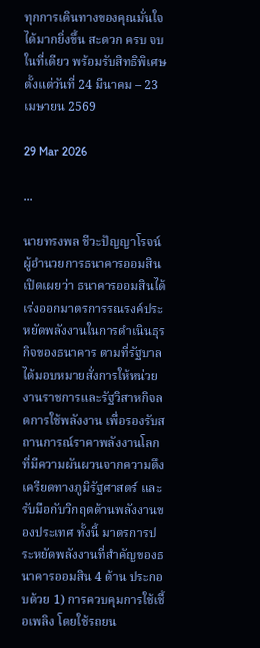ทุกการเดินทางของคุณมั่นใจได้มากยิ่งขึ้น สะดวก ครบ จบในที่เดียว พร้อมรับสิทธิพิเศษตั้งแต่วันที่ 24 มีนาคม – 23 เมษายน 2569

29 Mar 2026

...

นายทรงพล ชีวะปัญญาโรจน์ ผู้อำนวยการธนาคารออมสิน เปิดเผยว่า ธนาคารออมสินได้เร่งออกมาตรการรณรงค์ประหยัดพลังงานในการดำเนินธุรกิจของธนาคาร ตามที่รัฐบาลได้มอบหมายสั่งการให้หน่วยงานราชการและรัฐวิสาหกิจลดการใช้พลังงาน เพื่อรองรับสถานการณ์ราคาพลังงานโลกที่มีความผันผวนจากความตึงเครียดทางภูมิรัฐศาสตร์ และรับมือกับวิกฤตด้านพลังงานของประเทศ ทั้งนี้ มาตรการประหยัดพลังงานที่สำคัญของธนาคารออมสิน 4 ด้าน ประกอบด้วย 1) การควบคุมการใช้เชื้อเพลิง โดยใช้รถยน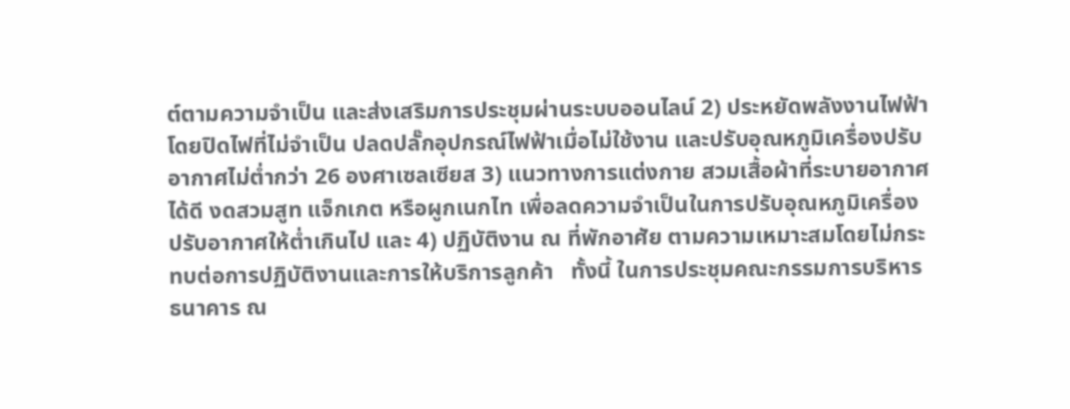ต์ตามความจำเป็น และส่งเสริมการประชุมผ่านระบบออนไลน์ 2) ประหยัดพลังงานไฟฟ้า โดยปิดไฟที่ไม่จำเป็น ปลดปลั๊กอุปกรณ์ไฟฟ้าเมื่อไม่ใช้งาน และปรับอุณหภูมิเครื่องปรับอากาศไม่ต่ำกว่า 26 องศาเซลเซียส 3) แนวทางการแต่งกาย สวมเสื้อผ้าที่ระบายอากาศได้ดี งดสวมสูท แจ็กเกต หรือผูกเนกไท เพื่อลดความจำเป็นในการปรับอุณหภูมิเครื่องปรับอากาศให้ต่ำเกินไป และ 4) ปฏิบัติงาน ณ ที่พักอาศัย ตามความเหมาะสมโดยไม่กระทบต่อการปฏิบัติงานและการให้บริการลูกค้า   ทั้งนี้ ในการประชุมคณะกรรมการบริหารธนาคาร ณ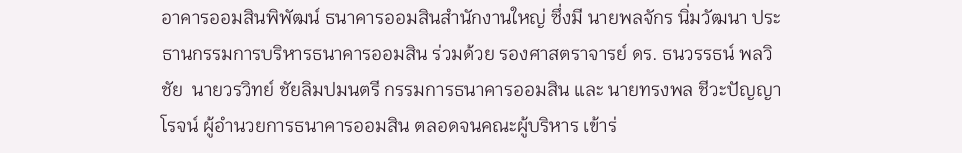อาคารออมสินพิพัฒน์ ธนาคารออมสินสำนักงานใหญ่ ซึ่งมี นายพลจักร นิ่มวัฒนา ประธานกรรมการบริหารธนาคารออมสิน ร่วมด้วย รองศาสตราจารย์ ดร. ธนวรรธน์ พลวิชัย  นายวรวิทย์ ชัยลิมปมนตรี กรรมการธนาคารออมสิน และ นายทรงพล ชีวะปัญญาโรจน์ ผู้อำนวยการธนาคารออมสิน ตลอดจนคณะผู้บริหาร เข้าร่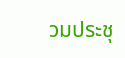วมประชุ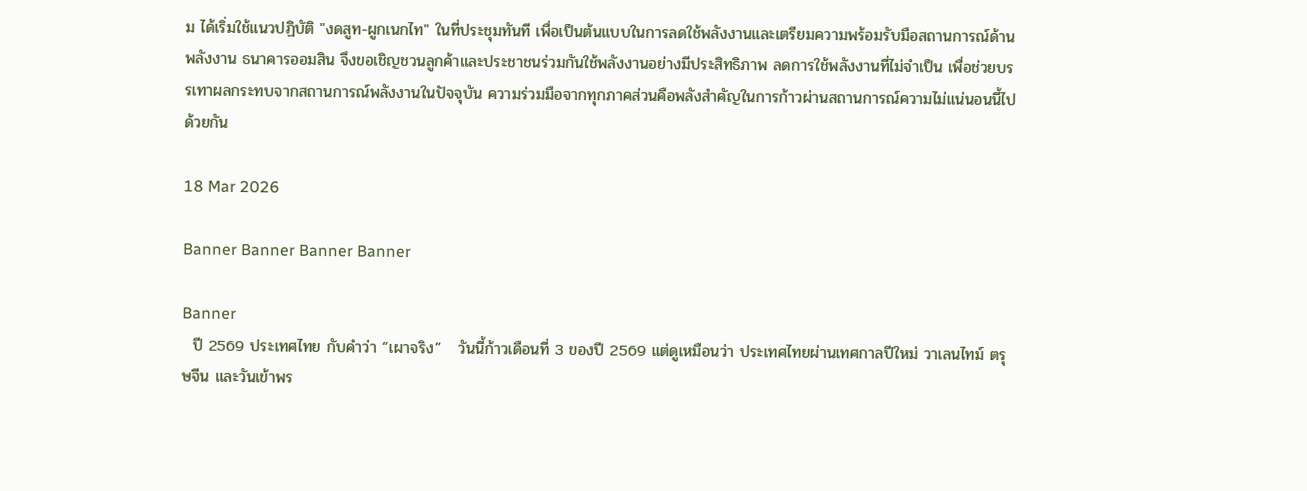ม ได้เริ่มใช้แนวปฏิบัติ "งดสูท-ผูกเนกไท" ในที่ประชุมทันที เพื่อเป็นต้นแบบในการลดใช้พลังงานและเตรียมความพร้อมรับมือสถานการณ์ด้านพลังงาน ธนาคารออมสิน จึงขอเชิญชวนลูกค้าและประชาชนร่วมกันใช้พลังงานอย่างมีประสิทธิภาพ ลดการใช้พลังงานที่ไม่จำเป็น เพื่อช่วยบรรเทาผลกระทบจากสถานการณ์พลังงานในปัจจุบัน ความร่วมมือจากทุกภาคส่วนคือพลังสำคัญในการก้าวผ่านสถานการณ์ความไม่แน่นอนนี้ไปด้วยกัน

18 Mar 2026

Banner Banner Banner Banner

Banner
  ปี 2569 ประเทศไทย กับคำว่า “เผาจริง”   วันนี้ก้าวเดือนที่ 3 ของปี 2569 แต่ดูเหมือนว่า ประเทศไทยผ่านเทศกาลปีใหม่ วาเลนไทม์ ตรุษจีน และวันเข้าพร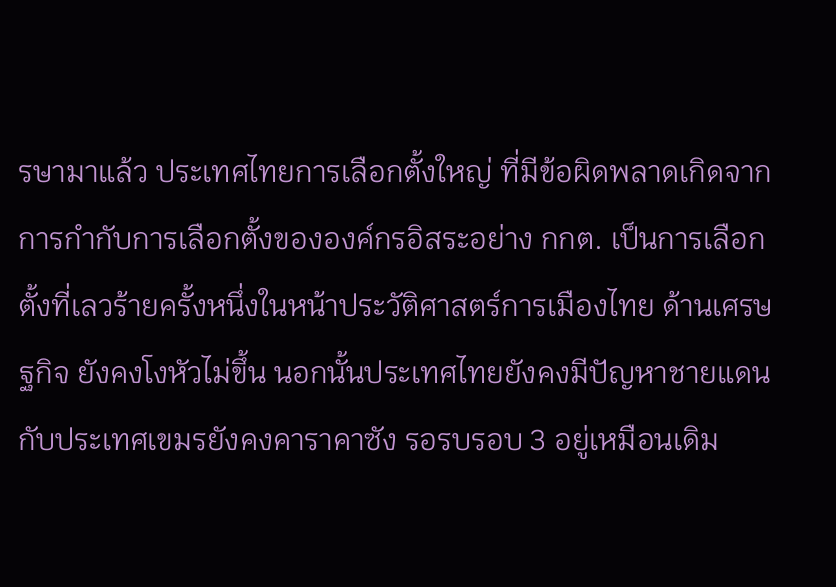รษามาแล้ว ประเทศไทยการเลือกตั้งใหญ่ ที่มีข้อผิดพลาดเกิดจากการกำกับการเลือกตั้งขององค์กรอิสระอย่าง กกต. เป็นการเลือกตั้งที่เลวร้ายครั้งหนึ่งในหน้าประวัติศาสตร์การเมืองไทย ด้านเศรษฐกิจ ยังคงโงหัวไม่ขึ้น นอกนั้นประเทศไทยยังคงมีปัญหาชายแดนกับประเทศเขมรยังคงคาราคาซัง รอรบรอบ 3 อยู่เหมือนเดิม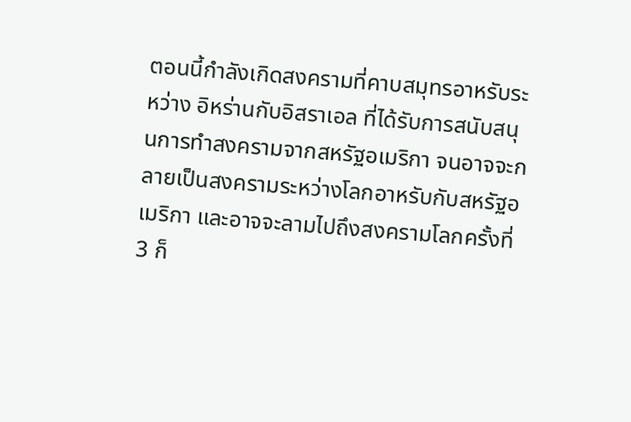ตอนนี้กำลังเกิดสงครามที่คาบสมุทรอาหรับระหว่าง อิหร่านกับอิสราเอล ที่ได้รับการสนับสนุนการทำสงครามจากสหรัฐอเมริกา จนอาจจะกลายเป็นสงครามระหว่างโลกอาหรับกับสหรัฐอเมริกา และอาจจะลามไปถึงสงครามโลกครั้งที่ 3 ก็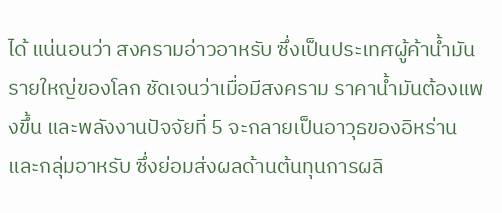ได้ แน่นอนว่า สงครามอ่าวอาหรับ ซึ่งเป็นประเทศผู้ค้าน้ำมันรายใหญ่ของโลก ชัดเจนว่าเมื่อมีสงคราม ราคาน้ำมันต้องแพงขึ้น และพลังงานปัจจัยที่ 5 จะกลายเป็นอาวุธของอิหร่านและกลุ่มอาหรับ ซึ่งย่อมส่งผลด้านต้นทุนการผลิ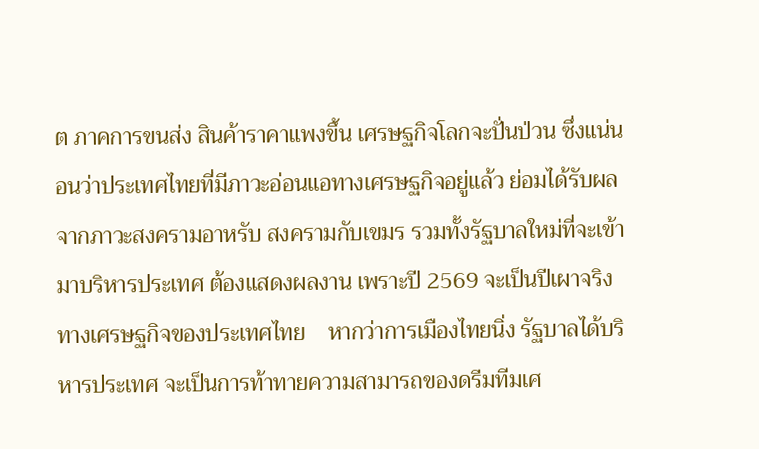ต ภาคการขนส่ง สินค้าราคาแพงขึ้น เศรษฐกิจโลกจะปั่นป่วน ซึ่งแน่นอนว่าประเทศไทยที่มีภาวะอ่อนแอทางเศรษฐกิจอยู่แล้ว ย่อมได้รับผลจากภาวะสงครามอาหรับ สงครามกับเขมร รวมทั้งรัฐบาลใหม่ที่จะเข้ามาบริหารประเทศ ต้องแสดงผลงาน เพราะปี 2569 จะเป็นปีเผาจริงทางเศรษฐกิจของประเทศไทย    หากว่าการเมืองไทยนิ่ง รัฐบาลได้บริหารประเทศ จะเป็นการท้าทายความสามารถของดรีมทีมเศ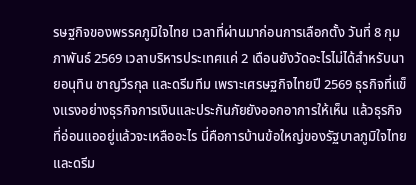รษฐกิจของพรรคภูมิใจไทย เวลาที่ผ่านมาก่อนการเลือกตั้ง วันที่ 8 กุมภาพันธ์ 2569 เวลาบริหารประเทศแค่ 2 เดือนยังวัดอะไรไม่ได้สำหรับนายอนุทิน ชาญวีรกุล และดรีมทีม เพราะเศรษฐกิจไทยปี 2569 ธุรกิจที่แข็งแรงอย่างธุรกิจการเงินและประกันภัยยังออกอาการให้เห็น แล้วธุรกิจที่อ่อนแออยู่แล้วจะเหลืออะไร นี่คือการบ้านข้อใหญ่ของรัฐบาลภูมิใจไทยและดรีม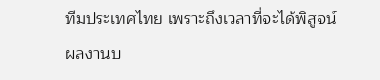ทีมประเทศไทย เพราะถึงเวลาที่จะได้พิสูจน์ผลงานบ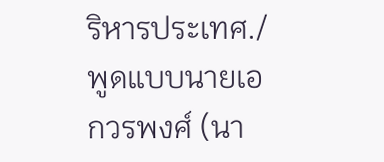ริหารประเทศ./   พูดแบบนายเอกวรพงศ์ (นา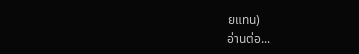ยแทน)
อ่านต่อ...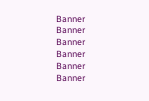Banner
Banner
Banner
Banner
Banner
Banner